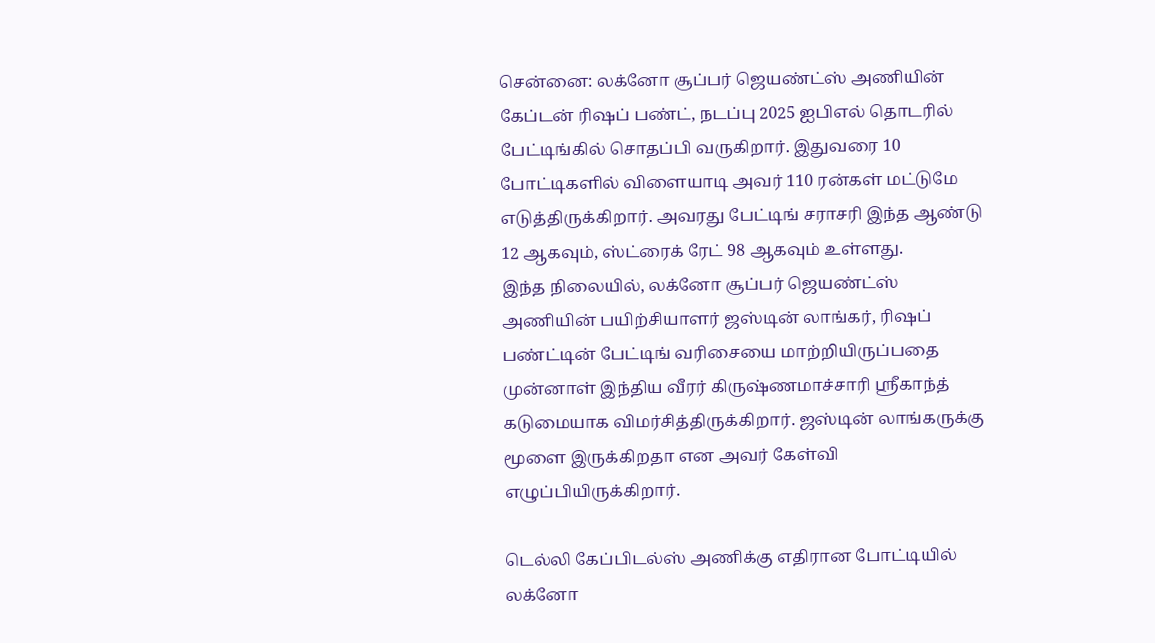சென்னை: லக்னோ சூப்பர் ஜெயண்ட்ஸ் அணியின் கேப்டன் ரிஷப் பண்ட், நடப்பு 2025 ஐபிஎல் தொடரில் பேட்டிங்கில் சொதப்பி வருகிறார். இதுவரை 10 போட்டிகளில் விளையாடி அவர் 110 ரன்கள் மட்டுமே எடுத்திருக்கிறார். அவரது பேட்டிங் சராசரி இந்த ஆண்டு 12 ஆகவும், ஸ்ட்ரைக் ரேட் 98 ஆகவும் உள்ளது.
இந்த நிலையில், லக்னோ சூப்பர் ஜெயண்ட்ஸ் அணியின் பயிற்சியாளர் ஜஸ்டின் லாங்கர், ரிஷப் பண்ட்டின் பேட்டிங் வரிசையை மாற்றியிருப்பதை முன்னாள் இந்திய வீரர் கிருஷ்ணமாச்சாரி ஸ்ரீகாந்த் கடுமையாக விமர்சித்திருக்கிறார். ஜஸ்டின் லாங்கருக்கு மூளை இருக்கிறதா என அவர் கேள்வி எழுப்பியிருக்கிறார்.

டெல்லி கேப்பிடல்ஸ் அணிக்கு எதிரான போட்டியில் லக்னோ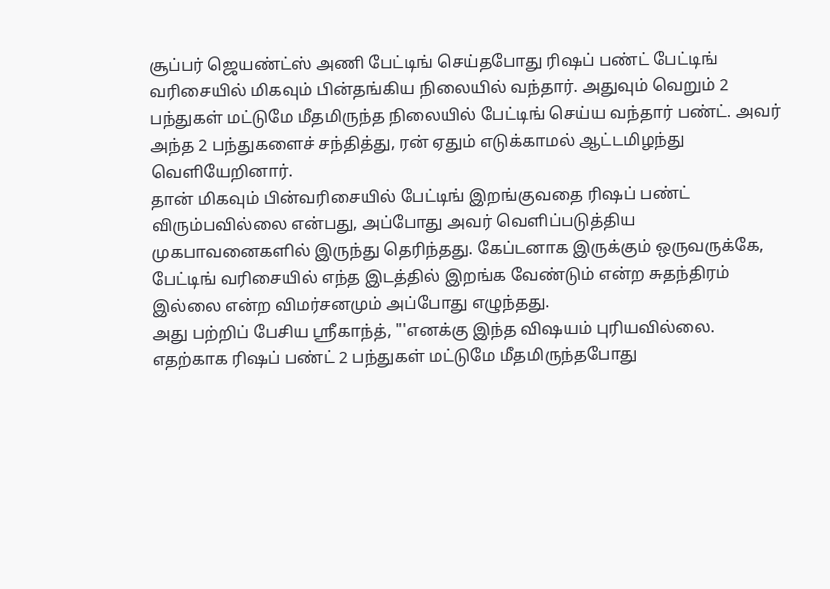சூப்பர் ஜெயண்ட்ஸ் அணி பேட்டிங் செய்தபோது ரிஷப் பண்ட் பேட்டிங் வரிசையில் மிகவும் பின்தங்கிய நிலையில் வந்தார். அதுவும் வெறும் 2 பந்துகள் மட்டுமே மீதமிருந்த நிலையில் பேட்டிங் செய்ய வந்தார் பண்ட். அவர் அந்த 2 பந்துகளைச் சந்தித்து, ரன் ஏதும் எடுக்காமல் ஆட்டமிழந்து வெளியேறினார்.
தான் மிகவும் பின்வரிசையில் பேட்டிங் இறங்குவதை ரிஷப் பண்ட் விரும்பவில்லை என்பது, அப்போது அவர் வெளிப்படுத்திய முகபாவனைகளில் இருந்து தெரிந்தது. கேப்டனாக இருக்கும் ஒருவருக்கே, பேட்டிங் வரிசையில் எந்த இடத்தில் இறங்க வேண்டும் என்ற சுதந்திரம் இல்லை என்ற விமர்சனமும் அப்போது எழுந்தது.
அது பற்றிப் பேசிய ஸ்ரீகாந்த், "'எனக்கு இந்த விஷயம் புரியவில்லை. எதற்காக ரிஷப் பண்ட் 2 பந்துகள் மட்டுமே மீதமிருந்தபோது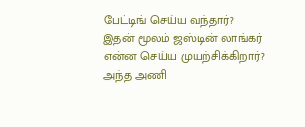பேட்டிங் செய்ய வந்தார்? இதன் மூலம் ஜஸ்டின் லாங்கர் என்ன செய்ய முயற்சிக்கிறார்? அந்த அணி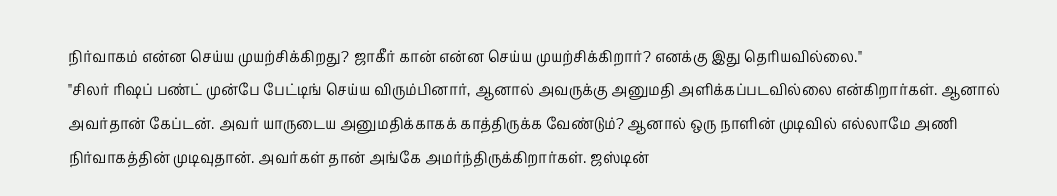நிர்வாகம் என்ன செய்ய முயற்சிக்கிறது? ஜாகீர் கான் என்ன செய்ய முயற்சிக்கிறார்? எனக்கு இது தெரியவில்லை."
"சிலர் ரிஷப் பண்ட் முன்பே பேட்டிங் செய்ய விரும்பினார், ஆனால் அவருக்கு அனுமதி அளிக்கப்படவில்லை என்கிறார்கள். ஆனால் அவர்தான் கேப்டன். அவர் யாருடைய அனுமதிக்காகக் காத்திருக்க வேண்டும்? ஆனால் ஒரு நாளின் முடிவில் எல்லாமே அணி நிர்வாகத்தின் முடிவுதான். அவர்கள் தான் அங்கே அமர்ந்திருக்கிறார்கள். ஜஸ்டின்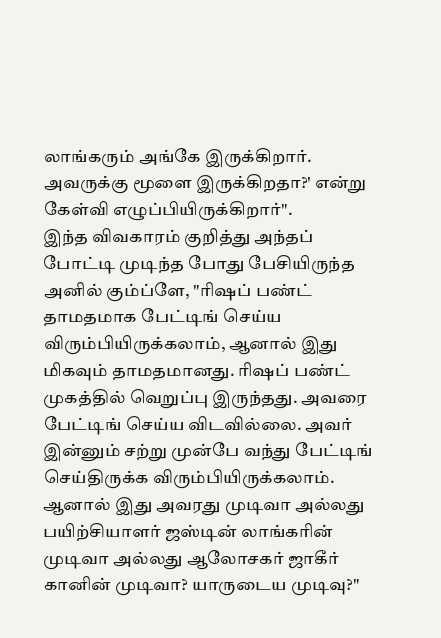லாங்கரும் அங்கே இருக்கிறார். அவருக்கு மூளை இருக்கிறதா?' என்று கேள்வி எழுப்பியிருக்கிறார்".
இந்த விவகாரம் குறித்து அந்தப் போட்டி முடிந்த போது பேசியிருந்த அனில் கும்ப்ளே, "ரிஷப் பண்ட் தாமதமாக பேட்டிங் செய்ய விரும்பியிருக்கலாம், ஆனால் இது மிகவும் தாமதமானது. ரிஷப் பண்ட் முகத்தில் வெறுப்பு இருந்தது. அவரை பேட்டிங் செய்ய விடவில்லை. அவர் இன்னும் சற்று முன்பே வந்து பேட்டிங் செய்திருக்க விரும்பியிருக்கலாம். ஆனால் இது அவரது முடிவா அல்லது பயிற்சியாளர் ஜஸ்டின் லாங்கரின் முடிவா அல்லது ஆலோசகர் ஜாகீர் கானின் முடிவா? யாருடைய முடிவு?"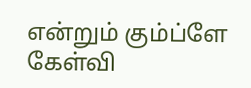என்றும் கும்ப்ளே கேள்வி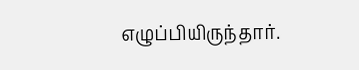எழுப்பியிருந்தார்.